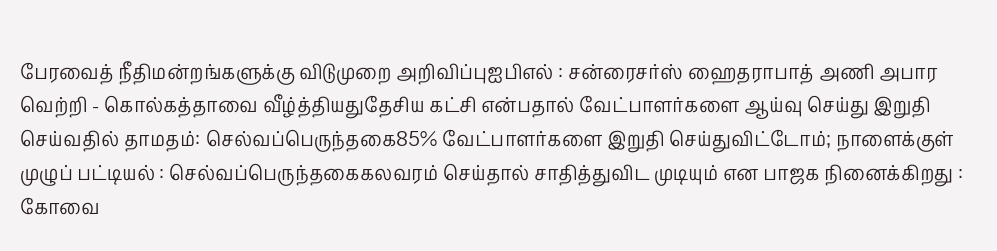பேரவைத் நீதிமன்றங்களுக்கு விடுமுறை அறிவிப்புஐபிஎல் : சன்ரைசர்ஸ் ஹைதராபாத் அணி அபார வெற்றி - கொல்கத்தாவை வீழ்த்தியதுதேசிய கட்சி என்பதால் வேட்பாளர்களை ஆய்வு செய்து இறுதி செய்வதில் தாமதம்: செல்வப்பெருந்தகை85% வேட்பாளர்களை இறுதி செய்துவிட்டோம்; நாளைக்குள் முழுப் பட்டியல் : செல்வப்பெருந்தகைகலவரம் செய்தால் சாதித்துவிட முடியும் என பாஜக நினைக்கிறது : கோவை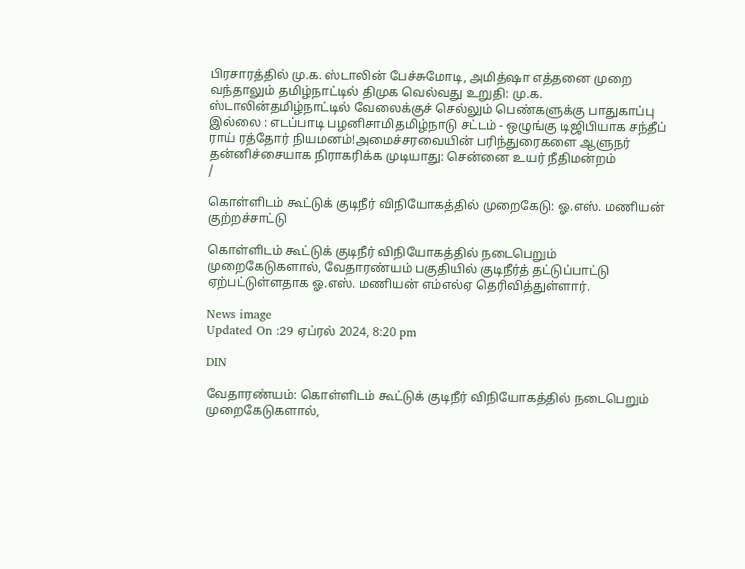பிரசாரத்தில் மு.க. ஸ்டாலின் பேச்சுமோடி, அமித்ஷா எத்தனை முறை வந்தாலும் தமிழ்நாட்டில் திமுக வெல்வது உறுதி: மு.க. ஸ்டாலின்தமிழ்நாட்டில் வேலைக்குச் செல்லும் பெண்களுக்கு பாதுகாப்பு இல்லை : எடப்பாடி பழனிசாமிதமிழ்நாடு சட்டம் - ஒழுங்கு டிஜிபியாக சந்தீப் ராய் ரத்தோர் நியமனம்!அமைச்சரவையின் பரிந்துரைகளை ஆளுநர் தன்னிச்சையாக நிராகரிக்க முடியாது: சென்னை உயர் நீதிமன்றம்
/

கொள்ளிடம் கூட்டுக் குடிநீர் விநியோகத்தில் முறைகேடு: ஓ.எஸ். மணியன் குற்றச்சாட்டு

கொள்ளிடம் கூட்டுக் குடிநீர் விநியோகத்தில் நடைபெறும் முறைகேடுகளால், வேதாரண்யம் பகுதியில் குடிநீர்த் தட்டுப்பாட்டு ஏற்பட்டுள்ளதாக ஓ.எஸ். மணியன் எம்எல்ஏ தெரிவித்துள்ளார்.

News image
Updated On :29 ஏப்ரல் 2024, 8:20 pm

DIN

வேதாரண்யம்: கொள்ளிடம் கூட்டுக் குடிநீர் விநியோகத்தில் நடைபெறும் முறைகேடுகளால்,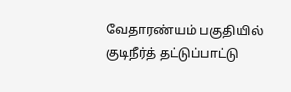வேதாரண்யம் பகுதியில் குடிநீர்த் தட்டுப்பாட்டு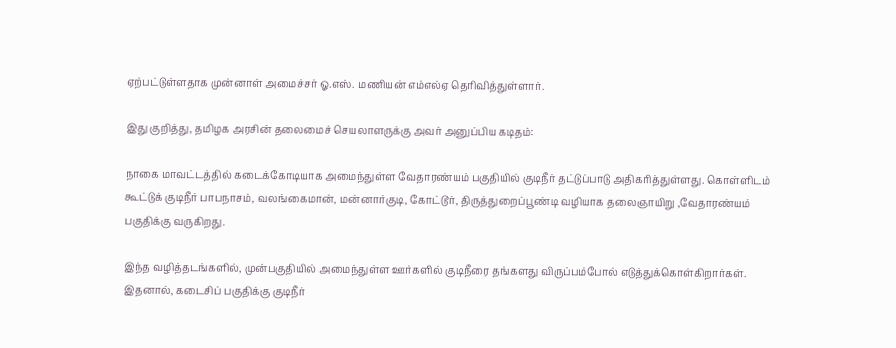ஏற்பட்டுள்ளதாக முன்னாள் அமைச்சர் ஓ.எஸ். மணியன் எம்எல்ஏ தெரிவித்துள்ளார்.

இது குறித்து, தமிழக அரசின் தலைமைச் செயலாளருக்கு அவர் அனுப்பிய கடிதம்:

நாகை மாவட்டத்தில் கடைக்கோடியாக அமைந்துள்ள வேதாரண்யம் பகுதியில் குடிநீர் தட்டுப்பாடு அதிகரித்துள்ளது. கொள்ளிடம் கூட்டுக் குடிநீர் பாபநாசம், வலங்கைமான், மன்னார்குடி, கோட்டூர், திருத்துறைப்பூண்டி வழியாக தலைஞாயிறு ,வேதாரண்யம் பகுதிக்கு வருகிறது.

இந்த வழித்தடங்களில், முன்பகுதியில் அமைந்துள்ள ஊர்களில் குடிநீரை தங்களது விருப்பம்போல் எடுத்துக்கொள்கிறார்கள். இதனால், கடைசிப் பகுதிக்கு குடிநீர்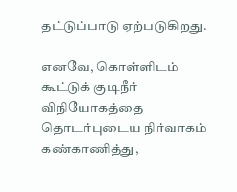தட்டுப்பாடு ஏற்படுகிறது.

எனவே, கொள்ளிடம் கூட்டுக் குடிநீர் விநியோகத்தை தொடர்புடைய நிர்வாகம் கண்காணித்து,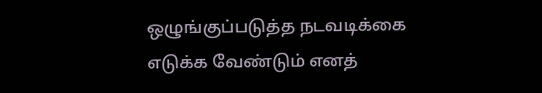ஒழுங்குப்படுத்த நடவடிக்கை எடுக்க வேண்டும் எனத்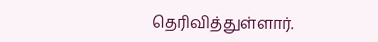தெரிவித்துள்ளார்.